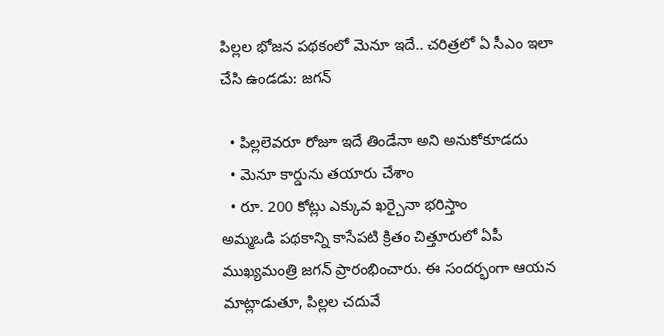పిల్లల భోజన పథకంలో మెనూ ఇదే.. చరిత్రలో ఏ సీఎం ఇలా చేసి ఉండడు: జగన్

  • పిల్లలెవరూ రోజూ ఇదే తిండేనా అని అనుకోకూడదు
  • మెనూ కార్డును తయారు చేశాం
  • రూ. 200 కోట్లు ఎక్కువ ఖర్చైనా భరిస్తాం
అమ్మఒడి పథకాన్ని కాసేపటి క్రితం చిత్తూరులో ఏపీ ముఖ్యమంత్రి జగన్ ప్రారంభించారు. ఈ సందర్భంగా ఆయన మాట్లాడుతూ, పిల్లల చదువే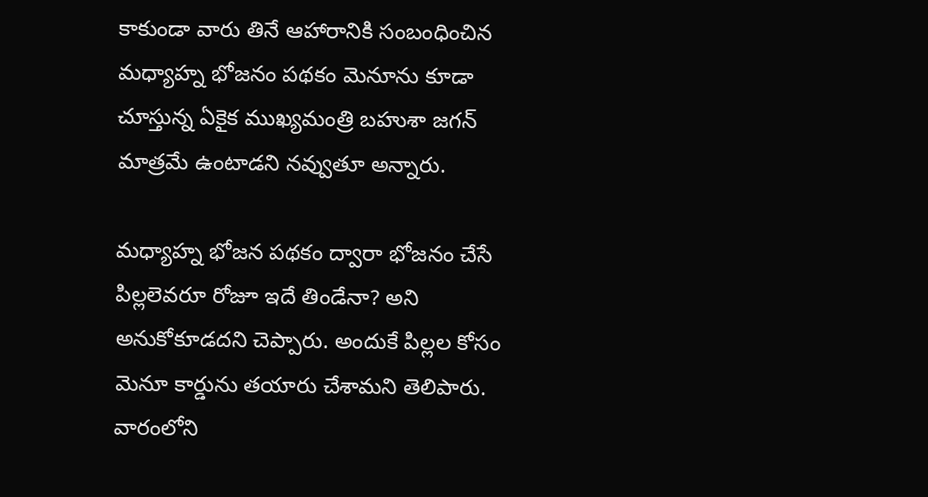కాకుండా వారు తినే ఆహారానికి సంబంధించిన మధ్యాహ్న భోజనం పథకం మెనూను కూడా చూస్తున్న ఏకైక ముఖ్యమంత్రి బహుశా జగన్ మాత్రమే ఉంటాడని నవ్వుతూ అన్నారు.

మధ్యాహ్న భోజన పథకం ద్వారా భోజనం చేసే పిల్లలెవరూ రోజూ ఇదే తిండేనా? అని అనుకోకూడదని చెప్పారు. అందుకే పిల్లల కోసం మెనూ కార్డును తయారు చేశామని తెలిపారు. వారంలోని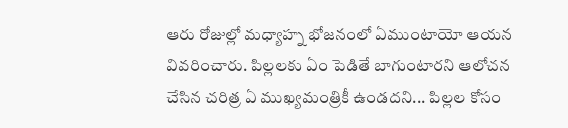ఆరు రోజుల్లో మధ్యాహ్న భోజనంలో ఏముంటాయో ఆయన వివరించారు. పిల్లలకు ఏం పెడితే బాగుంటారని ఆలోచన చేసిన చరిత్ర ఏ ముఖ్యమంత్రికీ ఉండదని... పిల్లల కోసం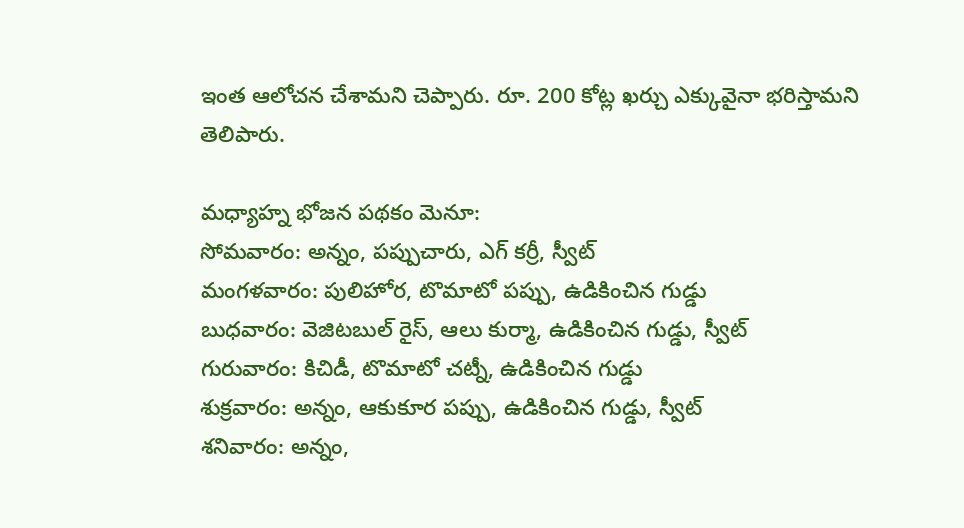ఇంత ఆలోచన చేశామని చెప్పారు. రూ. 200 కోట్ల ఖర్చు ఎక్కువైనా భరిస్తామని తెలిపారు.

మధ్యాహ్న భోజన పథకం మెనూ:
సోమవారం: అన్నం, పప్పుచారు, ఎగ్ కర్రీ, స్వీట్
మంగళవారం: పులిహోర, టొమాటో పప్పు, ఉడికించిన గుడ్డు
బుధవారం: వెజిటబుల్ రైస్, ఆలు కుర్మా, ఉడికించిన గుడ్డు, స్వీట్
గురువారం: కిచిడీ, టొమాటో చట్నీ, ఉడికించిన గుడ్డు
శుక్రవారం: అన్నం, ఆకుకూర పప్పు, ఉడికించిన గుడ్డు, స్వీట్
శనివారం: అన్నం,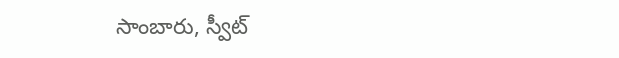సాంబారు, స్వీట్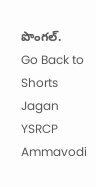పొంగల్.
Go Back to Shorts
Jagan
YSRCP
Ammavodi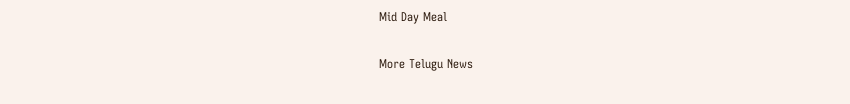Mid Day Meal

More Telugu News